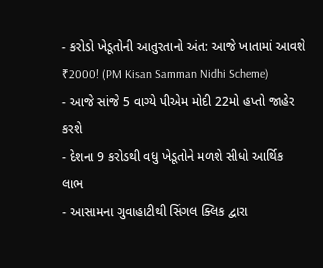- કરોડો ખેડૂતોની આતુરતાનો અંત: આજે ખાતામાં આવશે ₹2000! (PM Kisan Samman Nidhi Scheme)
- આજે સાંજે 5 વાગ્યે પીએમ મોદી 22મો હપ્તો જાહેર કરશે
- દેશના 9 કરોડથી વધુ ખેડૂતોને મળશે સીધો આર્થિક લાભ
- આસામના ગુવાહાટીથી સિંગલ ક્લિક દ્વારા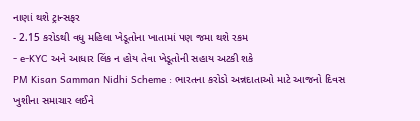નાણાં થશે ટ્રાન્સફર
- 2.15 કરોડથી વધુ મહિલા ખેડૂતોના ખાતામાં પણ જમા થશે રકમ
- e-KYC અને આધાર લિંક ન હોય તેવા ખેડૂતોની સહાય અટકી શકે
PM Kisan Samman Nidhi Scheme : ભારતના કરોડો અન્નદાતાઓ માટે આજનો દિવસ ખુશીના સમાચાર લઈને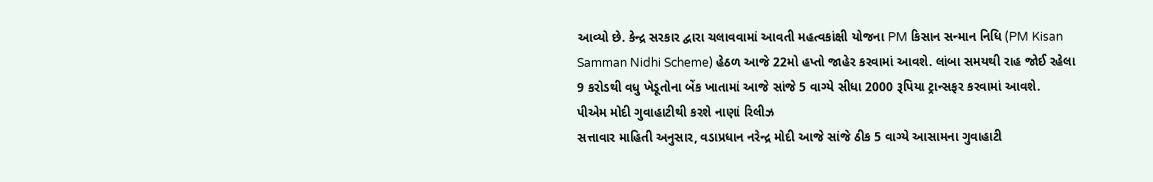આવ્યો છે. કેન્દ્ર સરકાર દ્વારા ચલાવવામાં આવતી મહત્વકાંક્ષી યોજના PM કિસાન સન્માન નિધિ (PM Kisan Samman Nidhi Scheme) હેઠળ આજે 22મો હપ્તો જાહેર કરવામાં આવશે. લાંબા સમયથી રાહ જોઈ રહેલા 9 કરોડથી વધુ ખેડૂતોના બેંક ખાતામાં આજે સાંજે 5 વાગ્યે સીધા 2000 રૂપિયા ટ્રાન્સફર કરવામાં આવશે.
પીએમ મોદી ગુવાહાટીથી કરશે નાણાં રિલીઝ
સત્તાવાર માહિતી અનુસાર, વડાપ્રધાન નરેન્દ્ર મોદી આજે સાંજે ઠીક 5 વાગ્યે આસામના ગુવાહાટી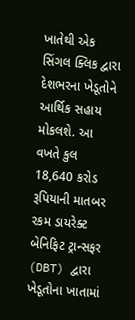ખાતેથી એક સિંગલ ક્લિક દ્વારા દેશભરના ખેડૂતોને આર્થિક સહાય મોકલશે. આ વખતે કુલ 18,640 કરોડ રૂપિયાની માતબર રકમ ડાયરેક્ટ બેનિફિટ ટ્રાન્સફર (DBT) દ્વારા ખેડૂતોના ખાતામાં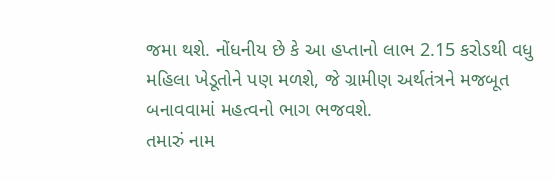જમા થશે. નોંધનીય છે કે આ હપ્તાનો લાભ 2.15 કરોડથી વધુ મહિલા ખેડૂતોને પણ મળશે, જે ગ્રામીણ અર્થતંત્રને મજબૂત બનાવવામાં મહત્વનો ભાગ ભજવશે.
તમારું નામ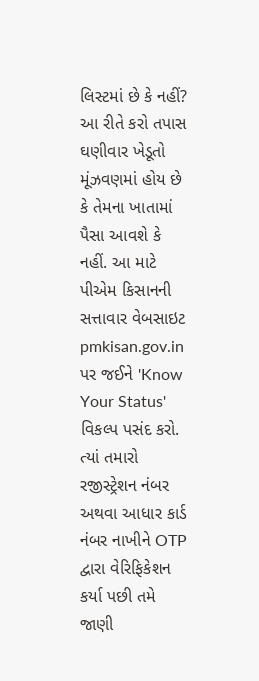લિસ્ટમાં છે કે નહીં? આ રીતે કરો તપાસ
ઘણીવાર ખેડૂતો મૂંઝવણમાં હોય છે કે તેમના ખાતામાં પૈસા આવશે કે નહીં. આ માટે પીએમ કિસાનની સત્તાવાર વેબસાઇટ pmkisan.gov.in પર જઈને 'Know Your Status' વિકલ્પ પસંદ કરો. ત્યાં તમારો રજીસ્ટ્રેશન નંબર અથવા આધાર કાર્ડ નંબર નાખીને OTP દ્વારા વેરિફિકેશન કર્યા પછી તમે જાણી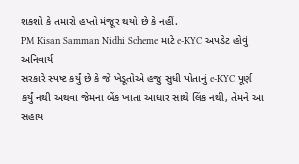શકશો કે તમારો હપ્તો મંજૂર થયો છે કે નહીં.
PM Kisan Samman Nidhi Scheme માટે e-KYC અપડેટ હોવું અનિવાર્ય
સરકારે સ્પષ્ટ કર્યું છે કે જે ખેડૂતોએ હજુ સુધી પોતાનું e-KYC પૂર્ણ કર્યું નથી અથવા જેમના બેંક ખાતા આધાર સાથે લિંક નથી, તેમને આ સહાય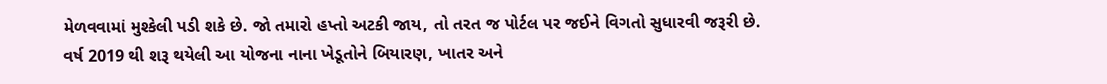મેળવવામાં મુશ્કેલી પડી શકે છે. જો તમારો હપ્તો અટકી જાય, તો તરત જ પોર્ટલ પર જઈને વિગતો સુધારવી જરૂરી છે. વર્ષ 2019 થી શરૂ થયેલી આ યોજના નાના ખેડૂતોને બિયારણ, ખાતર અને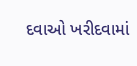દવાઓ ખરીદવામાં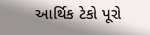આર્થિક ટેકો પૂરો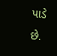પાડે છે.